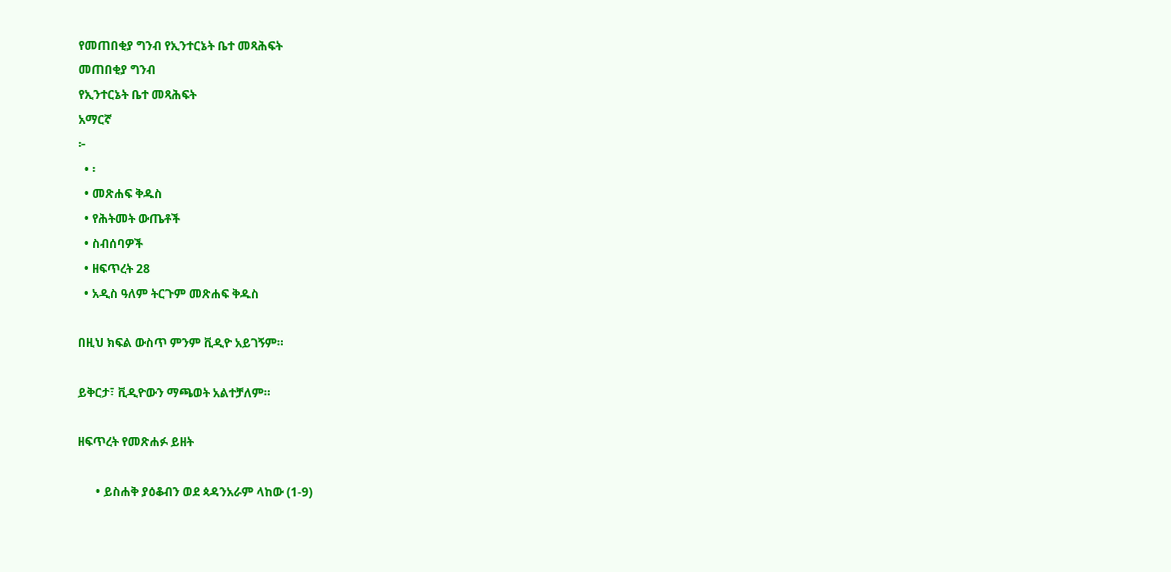የመጠበቂያ ግንብ የኢንተርኔት ቤተ መጻሕፍት
መጠበቂያ ግንብ
የኢንተርኔት ቤተ መጻሕፍት
አማርኛ
፦
  • ፡
  • መጽሐፍ ቅዱስ
  • የሕትመት ውጤቶች
  • ስብሰባዎች
  • ዘፍጥረት 28
  • አዲስ ዓለም ትርጉም መጽሐፍ ቅዱስ

በዚህ ክፍል ውስጥ ምንም ቪዲዮ አይገኝም።

ይቅርታ፣ ቪዲዮውን ማጫወት አልተቻለም።

ዘፍጥረት የመጽሐፉ ይዘት

      • ይስሐቅ ያዕቆብን ወደ ጳዳንአራም ላከው (1-9)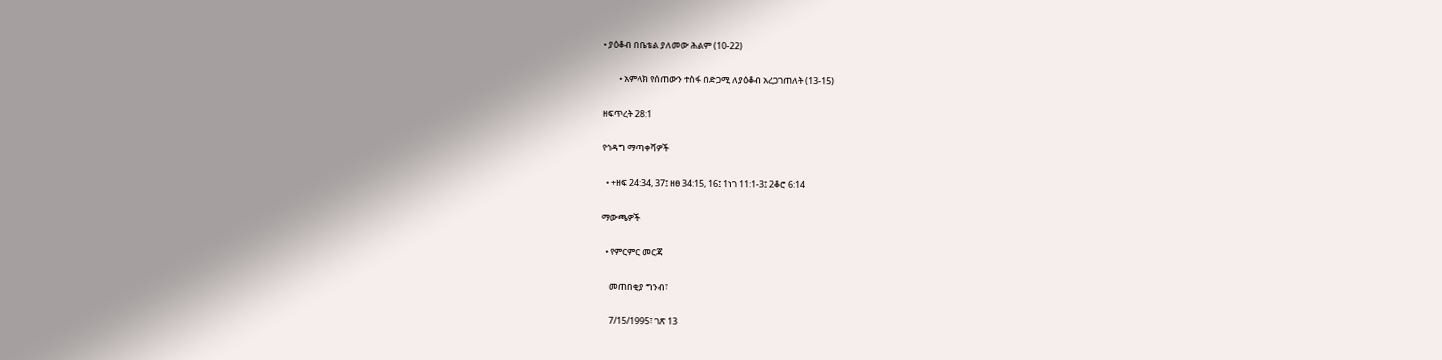• ያዕቆብ በቤቴል ያለመው ሕልም (10-22)

        • አምላክ የሰጠውን ተስፋ በድጋሚ ለያዕቆብ አረጋገጠለት (13-15)

ዘፍጥረት 28:1

የኅዳግ ማጣቀሻዎች

  • +ዘፍ 24:34, 37፤ ዘፀ 34:15, 16፤ 1ነገ 11:1-3፤ 2ቆሮ 6:14

ማውጫዎች

  • የምርምር መርጃ

    መጠበቂያ ግንብ፣

    7/15/1995፣ ገጽ 13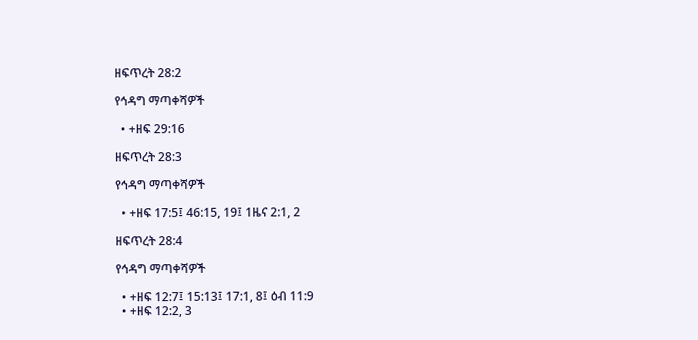ዘፍጥረት 28:2

የኅዳግ ማጣቀሻዎች

  • +ዘፍ 29:16

ዘፍጥረት 28:3

የኅዳግ ማጣቀሻዎች

  • +ዘፍ 17:5፤ 46:15, 19፤ 1ዜና 2:1, 2

ዘፍጥረት 28:4

የኅዳግ ማጣቀሻዎች

  • +ዘፍ 12:7፤ 15:13፤ 17:1, 8፤ ዕብ 11:9
  • +ዘፍ 12:2, 3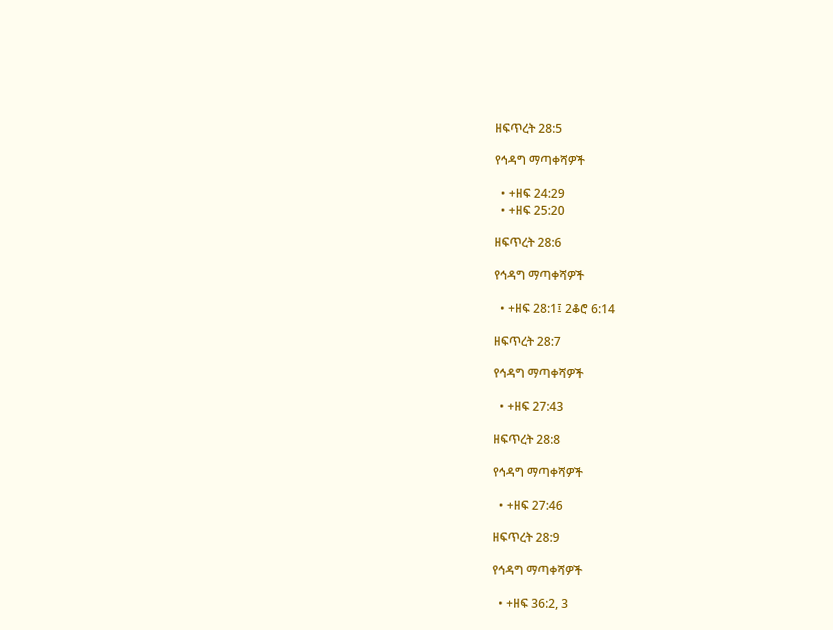ዘፍጥረት 28:5

የኅዳግ ማጣቀሻዎች

  • +ዘፍ 24:29
  • +ዘፍ 25:20

ዘፍጥረት 28:6

የኅዳግ ማጣቀሻዎች

  • +ዘፍ 28:1፤ 2ቆሮ 6:14

ዘፍጥረት 28:7

የኅዳግ ማጣቀሻዎች

  • +ዘፍ 27:43

ዘፍጥረት 28:8

የኅዳግ ማጣቀሻዎች

  • +ዘፍ 27:46

ዘፍጥረት 28:9

የኅዳግ ማጣቀሻዎች

  • +ዘፍ 36:2, 3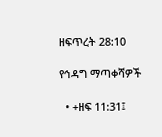ዘፍጥረት 28:10

የኅዳግ ማጣቀሻዎች

  • +ዘፍ 11:31፤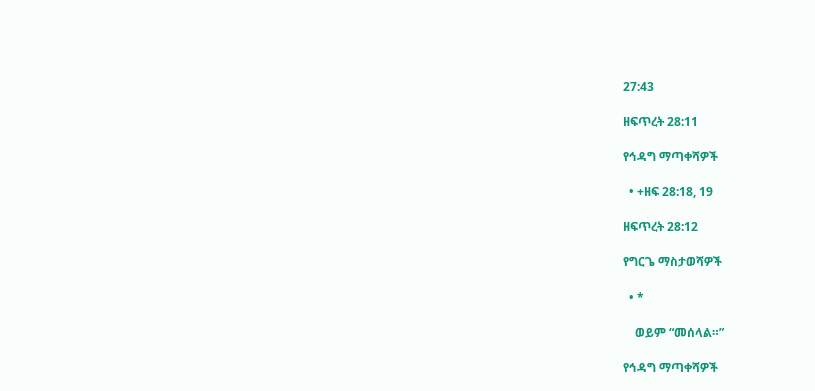27:43

ዘፍጥረት 28:11

የኅዳግ ማጣቀሻዎች

  • +ዘፍ 28:18, 19

ዘፍጥረት 28:12

የግርጌ ማስታወሻዎች

  • *

    ወይም “መሰላል።”

የኅዳግ ማጣቀሻዎች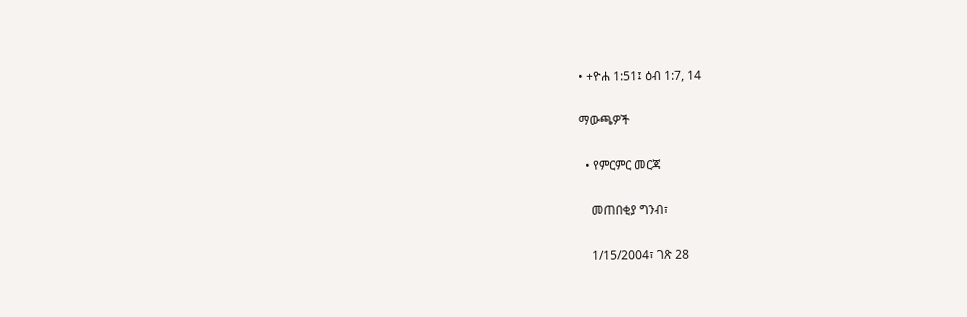• +ዮሐ 1:51፤ ዕብ 1:7, 14

ማውጫዎች

  • የምርምር መርጃ

    መጠበቂያ ግንብ፣

    1/15/2004፣ ገጽ 28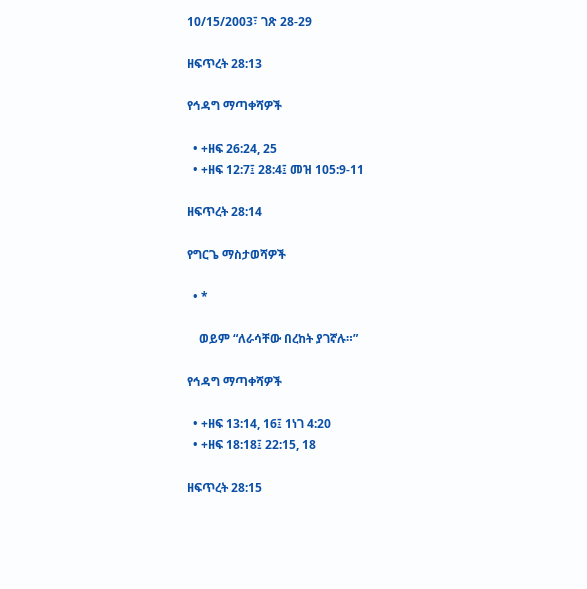10/15/2003፣ ገጽ 28-29

ዘፍጥረት 28:13

የኅዳግ ማጣቀሻዎች

  • +ዘፍ 26:24, 25
  • +ዘፍ 12:7፤ 28:4፤ መዝ 105:9-11

ዘፍጥረት 28:14

የግርጌ ማስታወሻዎች

  • *

    ወይም “ለራሳቸው በረከት ያገኛሉ።”

የኅዳግ ማጣቀሻዎች

  • +ዘፍ 13:14, 16፤ 1ነገ 4:20
  • +ዘፍ 18:18፤ 22:15, 18

ዘፍጥረት 28:15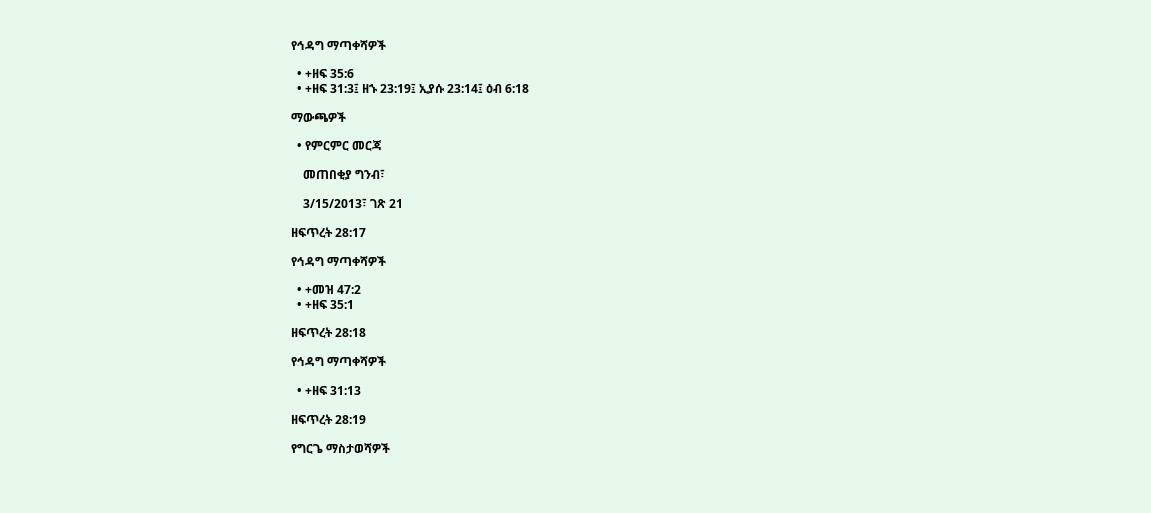የኅዳግ ማጣቀሻዎች

  • +ዘፍ 35:6
  • +ዘፍ 31:3፤ ዘኁ 23:19፤ ኢያሱ 23:14፤ ዕብ 6:18

ማውጫዎች

  • የምርምር መርጃ

    መጠበቂያ ግንብ፣

    3/15/2013፣ ገጽ 21

ዘፍጥረት 28:17

የኅዳግ ማጣቀሻዎች

  • +መዝ 47:2
  • +ዘፍ 35:1

ዘፍጥረት 28:18

የኅዳግ ማጣቀሻዎች

  • +ዘፍ 31:13

ዘፍጥረት 28:19

የግርጌ ማስታወሻዎች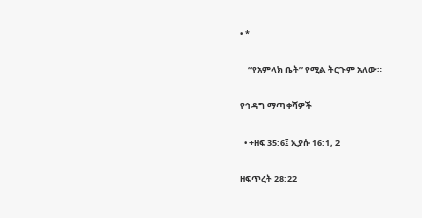• *

    “የአምላክ ቤት” የሚል ትርጉም አለው።

የኅዳግ ማጣቀሻዎች

  • +ዘፍ 35:6፤ ኢያሱ 16:1, 2

ዘፍጥረት 28:22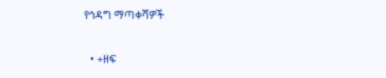የኅዳግ ማጣቀሻዎች

  • +ዘፍ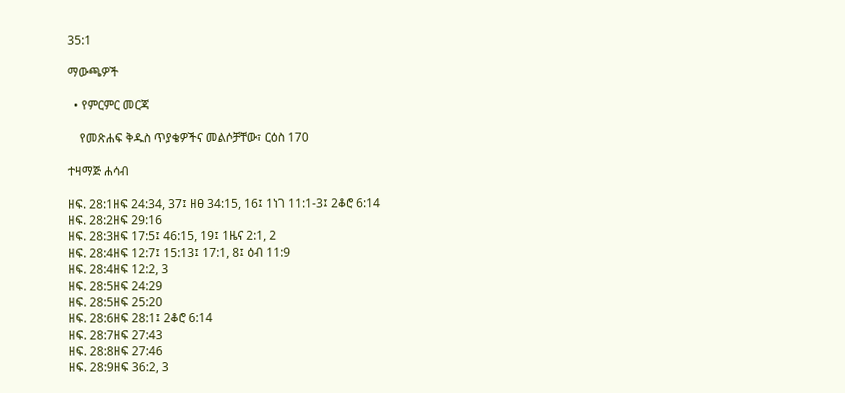35:1

ማውጫዎች

  • የምርምር መርጃ

    የመጽሐፍ ቅዱስ ጥያቄዎችና መልሶቻቸው፣ ርዕስ 170

ተዛማጅ ሐሳብ

ዘፍ. 28:1ዘፍ 24:34, 37፤ ዘፀ 34:15, 16፤ 1ነገ 11:1-3፤ 2ቆሮ 6:14
ዘፍ. 28:2ዘፍ 29:16
ዘፍ. 28:3ዘፍ 17:5፤ 46:15, 19፤ 1ዜና 2:1, 2
ዘፍ. 28:4ዘፍ 12:7፤ 15:13፤ 17:1, 8፤ ዕብ 11:9
ዘፍ. 28:4ዘፍ 12:2, 3
ዘፍ. 28:5ዘፍ 24:29
ዘፍ. 28:5ዘፍ 25:20
ዘፍ. 28:6ዘፍ 28:1፤ 2ቆሮ 6:14
ዘፍ. 28:7ዘፍ 27:43
ዘፍ. 28:8ዘፍ 27:46
ዘፍ. 28:9ዘፍ 36:2, 3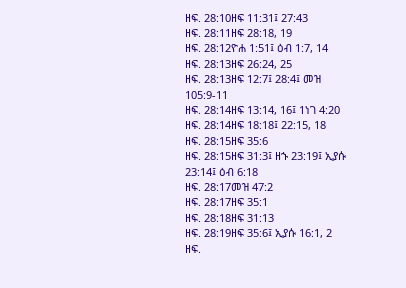ዘፍ. 28:10ዘፍ 11:31፤ 27:43
ዘፍ. 28:11ዘፍ 28:18, 19
ዘፍ. 28:12ዮሐ 1:51፤ ዕብ 1:7, 14
ዘፍ. 28:13ዘፍ 26:24, 25
ዘፍ. 28:13ዘፍ 12:7፤ 28:4፤ መዝ 105:9-11
ዘፍ. 28:14ዘፍ 13:14, 16፤ 1ነገ 4:20
ዘፍ. 28:14ዘፍ 18:18፤ 22:15, 18
ዘፍ. 28:15ዘፍ 35:6
ዘፍ. 28:15ዘፍ 31:3፤ ዘኁ 23:19፤ ኢያሱ 23:14፤ ዕብ 6:18
ዘፍ. 28:17መዝ 47:2
ዘፍ. 28:17ዘፍ 35:1
ዘፍ. 28:18ዘፍ 31:13
ዘፍ. 28:19ዘፍ 35:6፤ ኢያሱ 16:1, 2
ዘፍ.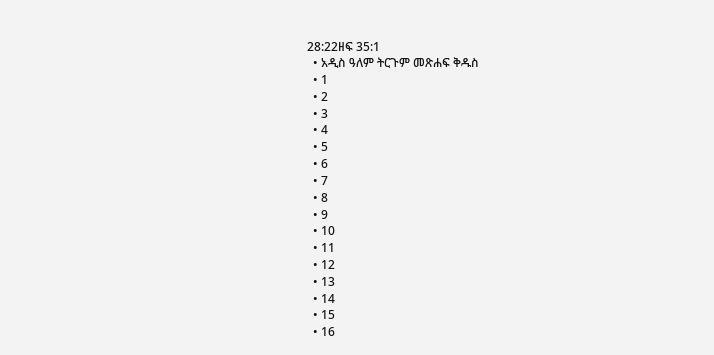28:22ዘፍ 35:1
  • አዲስ ዓለም ትርጉም መጽሐፍ ቅዱስ
  • 1
  • 2
  • 3
  • 4
  • 5
  • 6
  • 7
  • 8
  • 9
  • 10
  • 11
  • 12
  • 13
  • 14
  • 15
  • 16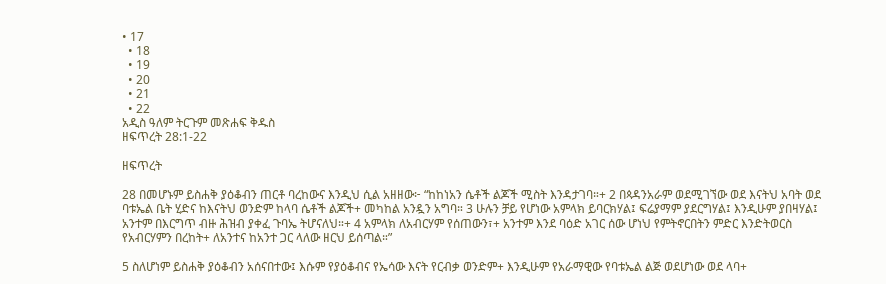• 17
  • 18
  • 19
  • 20
  • 21
  • 22
አዲስ ዓለም ትርጉም መጽሐፍ ቅዱስ
ዘፍጥረት 28:1-22

ዘፍጥረት

28 በመሆኑም ይስሐቅ ያዕቆብን ጠርቶ ባረከውና እንዲህ ሲል አዘዘው፦ “ከከነአን ሴቶች ልጆች ሚስት እንዳታገባ።+ 2 በጳዳንአራም ወደሚገኘው ወደ እናትህ አባት ወደ ባቱኤል ቤት ሂድና ከእናትህ ወንድም ከላባ ሴቶች ልጆች+ መካከል አንዷን አግባ። 3 ሁሉን ቻይ የሆነው አምላክ ይባርክሃል፤ ፍሬያማም ያደርግሃል፤ እንዲሁም ያበዛሃል፤ አንተም በእርግጥ ብዙ ሕዝብ ያቀፈ ጉባኤ ትሆናለህ።+ 4 አምላክ ለአብርሃም የሰጠውን፣+ አንተም እንደ ባዕድ አገር ሰው ሆነህ የምትኖርበትን ምድር እንድትወርስ የአብርሃምን በረከት+ ለአንተና ከአንተ ጋር ላለው ዘርህ ይሰጣል።”

5 ስለሆነም ይስሐቅ ያዕቆብን አሰናበተው፤ እሱም የያዕቆብና የኤሳው እናት የርብቃ ወንድም+ እንዲሁም የአራማዊው የባቱኤል ልጅ ወደሆነው ወደ ላባ+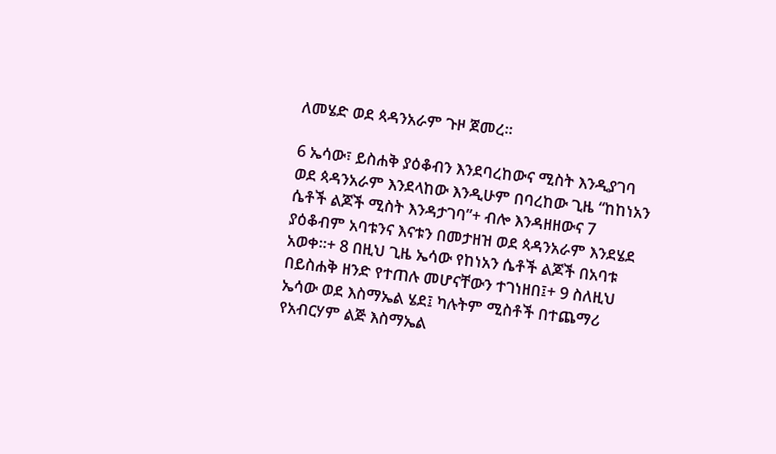ለመሄድ ወደ ጳዳንአራም ጉዞ ጀመረ።

6 ኤሳው፣ ይስሐቅ ያዕቆብን እንደባረከውና ሚስት እንዲያገባ ወደ ጳዳንአራም እንደላከው እንዲሁም በባረከው ጊዜ “ከከነአን ሴቶች ልጆች ሚስት እንዳታገባ”+ ብሎ እንዳዘዘውና 7 ያዕቆብም አባቱንና እናቱን በመታዘዝ ወደ ጳዳንአራም እንደሄደ አወቀ።+ 8 በዚህ ጊዜ ኤሳው የከነአን ሴቶች ልጆች በአባቱ በይስሐቅ ዘንድ የተጠሉ መሆናቸውን ተገነዘበ፤+ 9 ስለዚህ ኤሳው ወደ እስማኤል ሄደ፤ ካሉትም ሚስቶች በተጨማሪ የአብርሃም ልጅ እስማኤል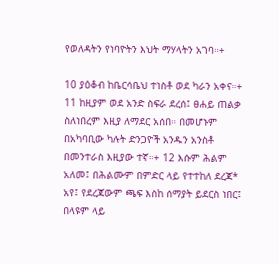የወለዳትን የነባዮትን እህት ማሃላትን አገባ።+

10 ያዕቆብ ከቤርሳቤህ ተነስቶ ወደ ካራን አቀና።+ 11 ከዚያም ወደ አንድ ስፍራ ደረሰ፤ ፀሐይ ጠልቃ ስለነበረም እዚያ ለማደር አሰበ። በመሆኑም በአካባቢው ካሉት ድንጋዮች አንዱን አንስቶ በመንተራስ እዚያው ተኛ።+ 12 እሱም ሕልም አለመ፤ በሕልሙም በምድር ላይ የተተከለ ደረጃ* አየ፤ የደረጃውም ጫፍ እስከ ሰማያት ይደርስ ነበር፤ በላዩም ላይ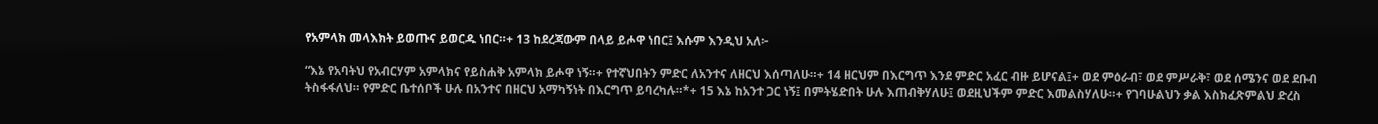የአምላክ መላእክት ይወጡና ይወርዱ ነበር።+ 13 ከደረጃውም በላይ ይሖዋ ነበር፤ እሱም እንዲህ አለ፦

“እኔ የአባትህ የአብርሃም አምላክና የይስሐቅ አምላክ ይሖዋ ነኝ።+ የተኛህበትን ምድር ለአንተና ለዘርህ እሰጣለሁ።+ 14 ዘርህም በእርግጥ እንደ ምድር አፈር ብዙ ይሆናል፤+ ወደ ምዕራብ፣ ወደ ምሥራቅ፣ ወደ ሰሜንና ወደ ደቡብ ትስፋፋለህ። የምድር ቤተሰቦች ሁሉ በአንተና በዘርህ አማካኝነት በእርግጥ ይባረካሉ።*+ 15 እኔ ከአንተ ጋር ነኝ፤ በምትሄድበት ሁሉ እጠብቅሃለሁ፤ ወደዚህችም ምድር እመልስሃለሁ።+ የገባሁልህን ቃል እስክፈጽምልህ ድረስ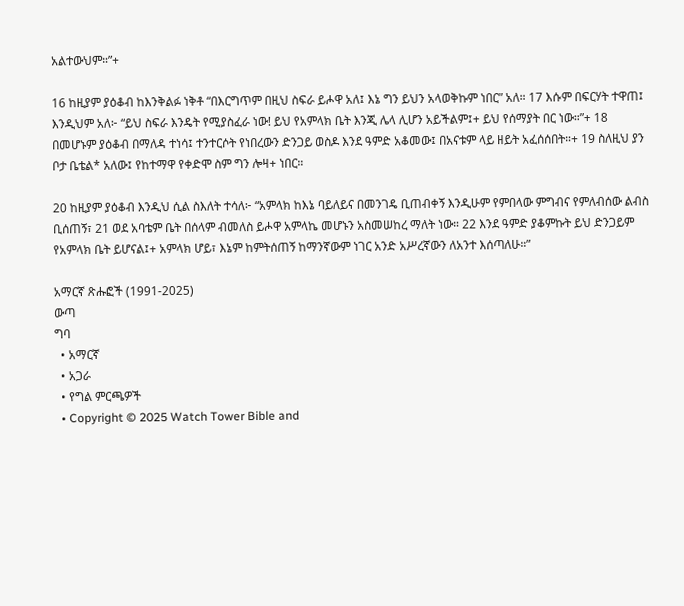አልተውህም።”+

16 ከዚያም ያዕቆብ ከእንቅልፉ ነቅቶ “በእርግጥም በዚህ ስፍራ ይሖዋ አለ፤ እኔ ግን ይህን አላወቅኩም ነበር” አለ። 17 እሱም በፍርሃት ተዋጠ፤ እንዲህም አለ፦ “ይህ ስፍራ እንዴት የሚያስፈራ ነው! ይህ የአምላክ ቤት እንጂ ሌላ ሊሆን አይችልም፤+ ይህ የሰማያት በር ነው።”+ 18 በመሆኑም ያዕቆብ በማለዳ ተነሳ፤ ተንተርሶት የነበረውን ድንጋይ ወስዶ እንደ ዓምድ አቆመው፤ በአናቱም ላይ ዘይት አፈሰሰበት።+ 19 ስለዚህ ያን ቦታ ቤቴል* አለው፤ የከተማዋ የቀድሞ ስም ግን ሎዛ+ ነበር።

20 ከዚያም ያዕቆብ እንዲህ ሲል ስእለት ተሳለ፦ “አምላክ ከእኔ ባይለይና በመንገዴ ቢጠብቀኝ እንዲሁም የምበላው ምግብና የምለብሰው ልብስ ቢሰጠኝ፣ 21 ወደ አባቴም ቤት በሰላም ብመለስ ይሖዋ አምላኬ መሆኑን አስመሠከረ ማለት ነው። 22 እንደ ዓምድ ያቆምኩት ይህ ድንጋይም የአምላክ ቤት ይሆናል፤+ አምላክ ሆይ፣ እኔም ከምትሰጠኝ ከማንኛውም ነገር አንድ አሥረኛውን ለአንተ እሰጣለሁ።”

አማርኛ ጽሑፎች (1991-2025)
ውጣ
ግባ
  • አማርኛ
  • አጋራ
  • የግል ምርጫዎች
  • Copyright © 2025 Watch Tower Bible and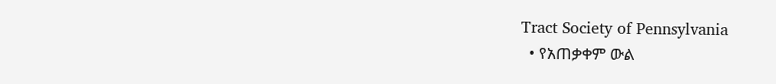Tract Society of Pennsylvania
  • የአጠቃቀም ውል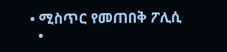• ሚስጥር የመጠበቅ ፖሊሲ
  •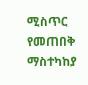ሚስጥር የመጠበቅ ማስተካከያ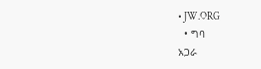• JW.ORG
  • ግባ
አጋራ